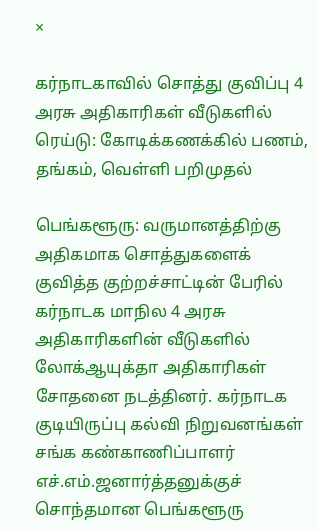×

கர்நாடகாவில் சொத்து குவிப்பு 4 அரசு அதிகாரிகள் வீடுகளில் ரெய்டு: கோடிக்கணக்கில் பணம், தங்கம், வெள்ளி பறிமுதல்

பெங்களூரு: வருமானத்திற்கு அதிகமாக சொத்துகளைக் குவித்த குற்றச்சாட்டின் பேரில் கர்நாடக மாநில 4 அரசு அதிகாரிகளின் வீடுகளில் லோக்ஆயுக்தா அதிகாரிகள் சோதனை நடத்தினர். கர்நாடக குடியிருப்பு கல்வி நிறுவனங்கள் சங்க கண்காணிப்பாளர் எச்.எம்.ஜனார்த்தனுக்குச் சொந்தமான பெங்களூரு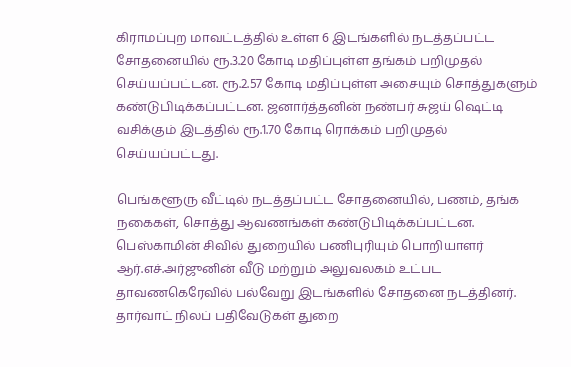கிராமப்புற மாவட்டத்தில் உள்ள 6 இடங்களில் நடத்தப்பட்ட சோதனையில் ரூ.3.20 கோடி மதிப்புள்ள தங்கம் பறிமுதல் செய்யப்பட்டன. ரூ.2.57 கோடி மதிப்புள்ள அசையும் சொத்துகளும் கண்டுபிடிக்கப்பட்டன. ஜனார்த்தனின் நண்பர் சுஜய் ஷெட்டி வசிக்கும் இடத்தில் ரூ.1.70 கோடி ரொக்கம் பறிமுதல் செய்யப்பட்டது.

பெங்களூரு வீட்டில் நடத்தப்பட்ட சோதனையில், பணம், தங்க நகைகள், சொத்து ஆவணங்கள் கண்டுபிடிக்கப்பட்டன. பெஸ்காமின் சிவில் துறையில் பணிபுரியும் பொறியாளர் ஆர்.எச்.அர்ஜுனின் வீடு மற்றும் அலுவலகம் உட்பட தாவணகெரேவில் பல்வேறு இடங்களில் சோதனை நடத்தினர். தார்வாட் நிலப் பதிவேடுகள் துறை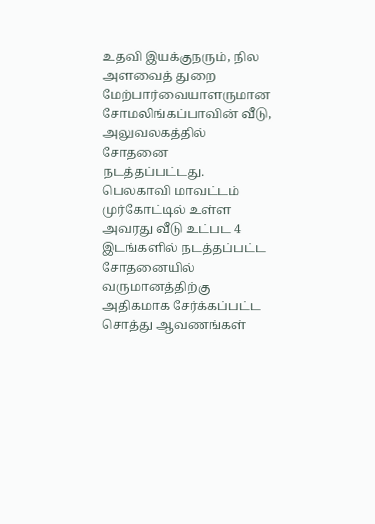உதவி இயக்குநரும், நில அளவைத் துறை மேற்பார்வையாளருமான சோமலிங்கப்பாவின் வீடு, அலுவலகத்தில் சோதனை நடத்தப்பட்டது. பெலகாவி மாவட்டம் முர்கோட்டில் உள்ள அவரது வீடு உட்பட 4 இடங்களில் நடத்தப்பட்ட சோதனையில் வருமானத்திற்கு அதிகமாக சேர்க்கப்பட்ட சொத்து ஆவணங்கள்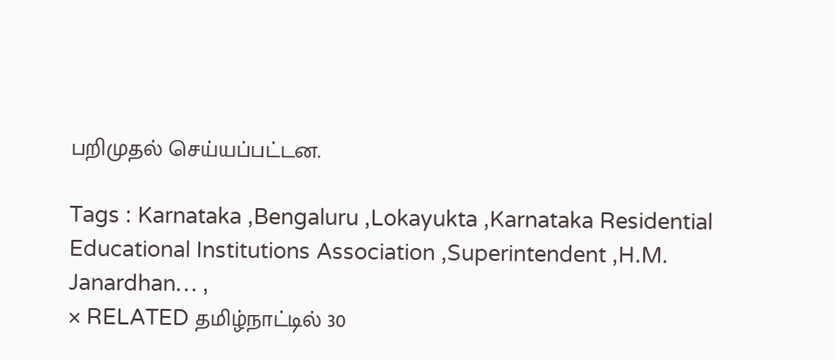பறிமுதல் செய்யப்பட்டன.

Tags : Karnataka ,Bengaluru ,Lokayukta ,Karnataka Residential Educational Institutions Association ,Superintendent ,H.M. Janardhan… ,
× RELATED தமிழ்நாட்டில் 30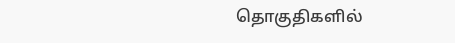தொகுதிகளில்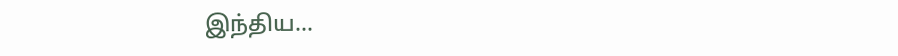இந்திய...